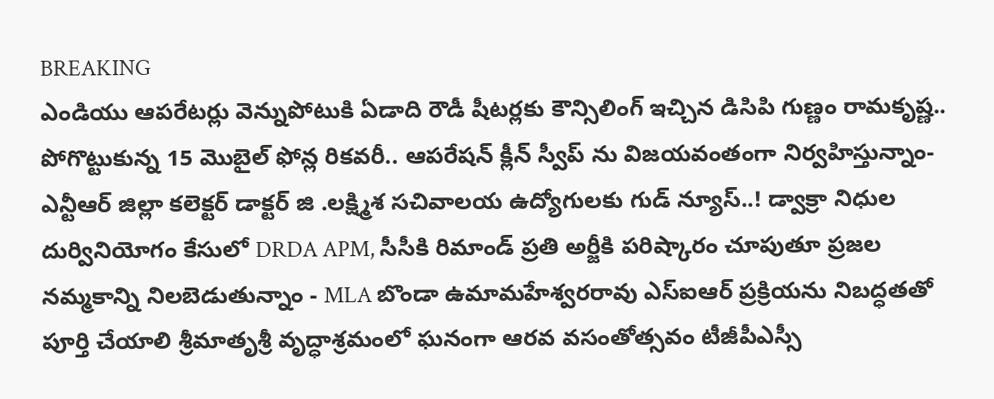BREAKING
ఎండియు ఆపరేటర్లు వెన్నుపోటుకి ఏడాది రౌడీ షీటర్లకు కౌన్సిలింగ్ ఇచ్చిన డిసిపి గుణ్ణం రామకృష్ణ.. పోగొట్టుకున్న 15 మొబైల్ ఫోన్ల రికవరీ.. ఆపరేషన్ క్లీన్ స్వీప్ ను విజయవంతంగా నిర్వహిస్తున్నాం- ఎన్టీఆర్ జిల్లా కలెక్టర్ డాక్టర్ జి .లక్ష్మిశ సచివాలయ ఉద్యోగులకు గుడ్ న్యూస్..! డ్వాక్రా నిధుల దుర్వినియోగం కేసులో DRDA APM, సీసీకి రిమాండ్ ప్రతి అర్జీకి పరిష్కారం చూపుతూ ప్రజల నమ్మకాన్ని నిలబెడుతున్నాం - MLA బొండా ఉమామహేశ్వరరావు ఎస్‌ఐఆర్ ప్రక్రియను నిబద్ధతతో పూర్తి చేయాలి శ్రీమాతృశ్రీ వృద్ధాశ్రమంలో ఘనంగా ఆరవ వసంతోత్సవం టీజీపీఎస్సీ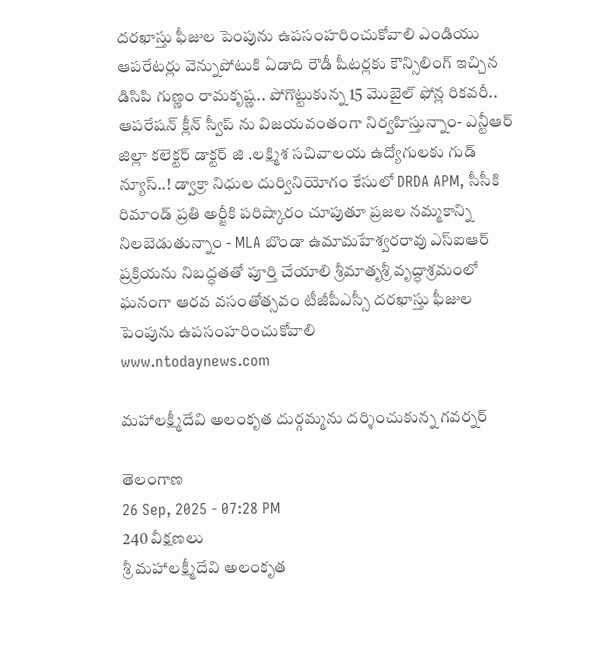దరఖాస్తు ఫీజుల పెంపును ఉపసంహరించుకోవాలి ఎండియు ఆపరేటర్లు వెన్నుపోటుకి ఏడాది రౌడీ షీటర్లకు కౌన్సిలింగ్ ఇచ్చిన డిసిపి గుణ్ణం రామకృష్ణ.. పోగొట్టుకున్న 15 మొబైల్ ఫోన్ల రికవరీ.. ఆపరేషన్ క్లీన్ స్వీప్ ను విజయవంతంగా నిర్వహిస్తున్నాం- ఎన్టీఆర్ జిల్లా కలెక్టర్ డాక్టర్ జి .లక్ష్మిశ సచివాలయ ఉద్యోగులకు గుడ్ న్యూస్..! డ్వాక్రా నిధుల దుర్వినియోగం కేసులో DRDA APM, సీసీకి రిమాండ్ ప్రతి అర్జీకి పరిష్కారం చూపుతూ ప్రజల నమ్మకాన్ని నిలబెడుతున్నాం - MLA బొండా ఉమామహేశ్వరరావు ఎస్‌ఐఆర్ ప్రక్రియను నిబద్ధతతో పూర్తి చేయాలి శ్రీమాతృశ్రీ వృద్ధాశ్రమంలో ఘనంగా ఆరవ వసంతోత్సవం టీజీపీఎస్సీ దరఖాస్తు ఫీజుల పెంపును ఉపసంహరించుకోవాలి
www.ntodaynews.com

మహాలక్ష్మీదేవి అలంకృత దుర్గమ్మను దర్శించుకున్న గవర్నర్

తెలంగాణ
26 Sep, 2025 - 07:28 PM
240 వీక్షణలు
శ్రీ మహాలక్ష్మీదేవి అలంకృత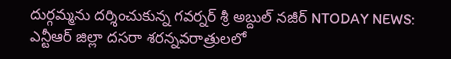దుర్గమ్మను దర్శించుకున్న గవర్నర్ శ్రీ అబ్దుల్ నజీర్ NTODAY NEWS: ఎన్టీఆర్ జిల్లా దసరా శరన్నవరాత్రులలో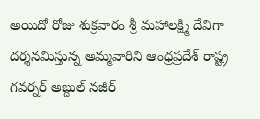అయిదో రోజు శుక్రవారం శ్రీ మహాలక్ష్మి దేవిగా దర్శనమిస్తున్న అమ్మవారిని ఆంధ్రప్రదేశ్ రాష్ట్ర గవర్నర్ అబ్దుల్ నజీర్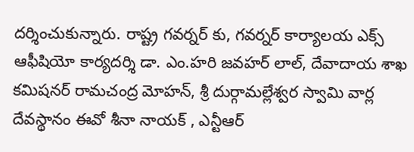దర్శించుకున్నారు. రాష్ట్ర గవర్నర్ కు, గవర్నర్ కార్యాలయ ఎక్స్ ఆఫీషియో కార్యదర్శి డా. ఎం.హరి జవహర్ లాల్, దేవాదాయ శాఖ కమిషనర్ రామచంద్ర మోహన్, శ్రీ దుర్గామల్లేశ్వర స్వామి వార్ల దేవస్థానం ఈవో శీనా నాయక్ , ఎన్టీఆర్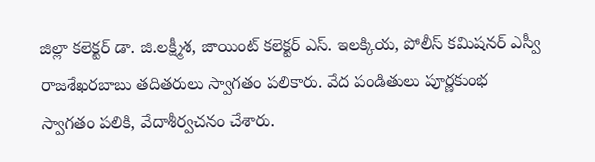జిల్లా కలెక్టర్ డా. జి.లక్ష్మీశ, జాయింట్ కలెక్టర్ ఎస్. ఇలక్కియ, పోలీస్ కమిషనర్ ఎస్వీ రాజశేఖరబాబు తదితరులు స్వాగతం పలికారు. వేద పండితులు పూర్ణకుంభ స్వాగతం పలికి, వేదాశీర్వచనం చేశారు.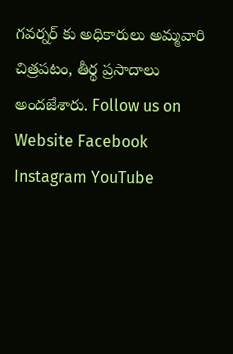గవర్నర్ కు అధికారులు అమ్మవారి చిత్రపటం, తీర్థ ప్రసాదాలు అందజేశారు. Follow us on Website Facebook Instagram YouTube